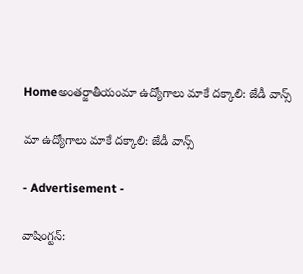Homeఅంతర్జాతీయంమా ఉద్యోగాలు మాకే దక్కాలి: జేడీ వాన్స్‌

మా ఉద్యోగాలు మాకే దక్కాలి: జేడీ వాన్స్‌

- Advertisement -

వాషింగ్టన్: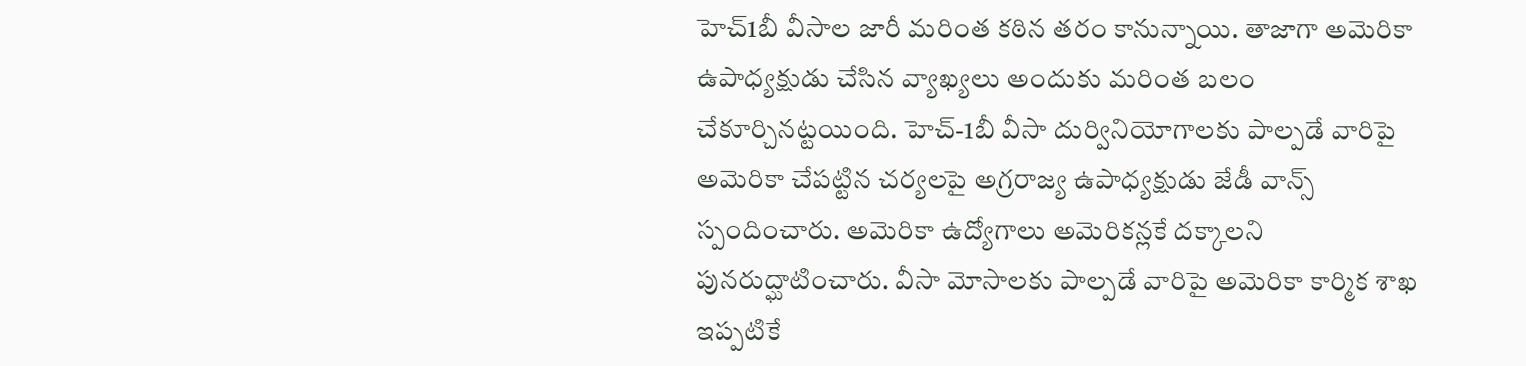హెచ్1బీ వీసాల జారీ మరింత కఠిన తరం కానున్నాయి. తాజాగా అమెరికా ఉపాధ్యక్షుడు చేసిన వ్యాఖ్యలు అందుకు మరింత బలం చేకూర్చినట్టయింది. హెచ్-1బీ వీసా దుర్వినియోగాలకు పాల్పడే వారిపై అమెరికా చేపట్టిన చర్యలపై అగ్రరాజ్య ఉపాధ్యక్షుడు జేడీ వాన్స్‌ స్పందించారు. అమెరికా ఉద్యోగాలు అమెరికన్లకే దక్కాలని పునరుద్ఘాటించారు. వీసా మోసాలకు పాల్పడే వారిపై అమెరికా కార్మిక శాఖ ఇప్పటికే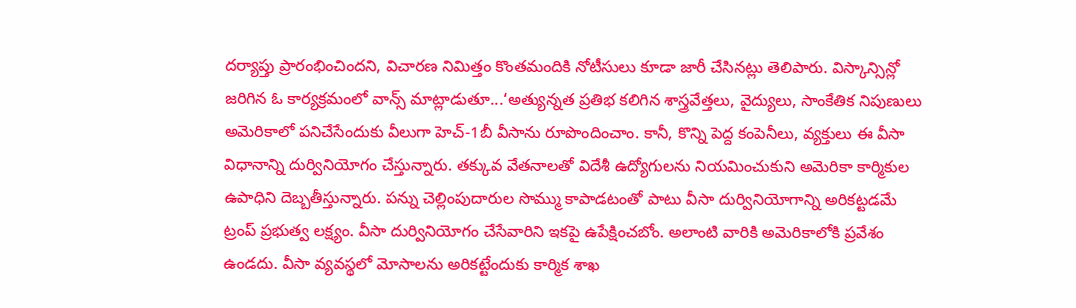దర్యాప్తు ప్రారంభించిందని, విచారణ నిమిత్తం కొంతమందికి నోటీసులు కూడా జారీ చేసినట్లు తెలిపారు. విస్కాన్సిన్లో జరిగిన ఓ కార్యక్రమంలో వాన్స్‌ మాట్లాడుతూ...‘అత్యున్నత ప్రతిభ కలిగిన శాస్త్రవేత్తలు, వైద్యులు, సాంకేతిక నిపుణులు అమెరికాలో పనిచేసేందుకు వీలుగా హెచ్-1బీ వీసాను రూపొందించాం. కానీ, కొన్ని పెద్ద కంపెనీలు, వ్యక్తులు ఈ వీసా విధానాన్ని దుర్వినియోగం చేస్తున్నారు. తక్కువ వేతనాలతో విదేశీ ఉద్యోగులను నియమించుకుని అమెరికా కార్మికుల ఉపాధిని దెబ్బతీస్తున్నారు. పన్ను చెల్లింపుదారుల సొమ్ము కాపాడటంతో పాటు వీసా దుర్వినియోగాన్ని అరికట్టడమే ట్రంప్ ప్రభుత్వ లక్ష్యం. వీసా దుర్వినియోగం చేసేవారిని ఇకపై ఉపేక్షించబోం. అలాంటి వారికి అమెరికాలోకి ప్రవేశం ఉండదు. వీసా వ్యవస్థలో మోసాలను అరికట్టేందుకు కార్మిక శాఖ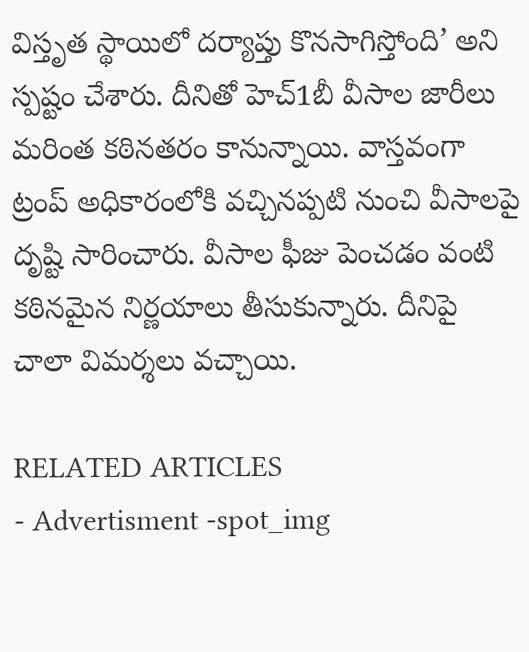విస్తృత స్థాయిలో దర్యాప్తు కొనసాగిస్తోంది’ అని స్పష్టం చేశారు. దీనితో హెచ్1బీ వీసాల జారీలు మరింత కఠినతరం కానున్నాయి. వాస్తవంగా ట్రంప్ అధికారంలోకి వచ్చినప్పటి నుంచి వీసాలపై దృష్టి సారించారు. వీసాల ఫీజు పెంచడం వంటి కఠినమైన నిర్ణయాలు తీసుకున్నారు. దీనిపై చాలా విమర్శలు వచ్చాయి.

RELATED ARTICLES
- Advertisment -spot_img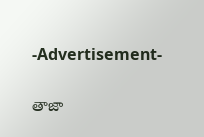-Advertisement-

తాజా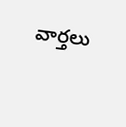వార్తలు